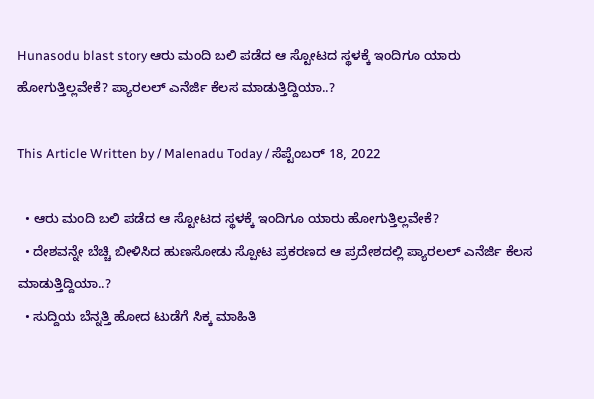Hunasodu blast story ಆರು ಮಂದಿ ಬಲಿ ಪಡೆದ ಆ ಸ್ಟೋಟದ ಸ್ಥಳಕ್ಕೆ ಇಂದಿಗೂ ಯಾರು ಹೋಗುತ್ತಿಲ್ಲವೇಕೆ? ಪ್ಯಾರಲಲ್ ಎನೆರ್ಜಿ ಕೆಲಸ ಮಾಡುತ್ತಿದ್ದಿಯಾ..?

This Article Written by / Malenadu Today / ಸೆಪ್ಟೆಂಬರ್ 18, 2022

  • ಆರು ಮಂದಿ ಬಲಿ ಪಡೆದ ಆ ಸ್ಟೋಟದ ಸ್ಥಳಕ್ಕೆ ಇಂದಿಗೂ ಯಾರು ಹೋಗುತ್ತಿಲ್ಲವೇಕೆ?
  • ದೇಶವನ್ನೇ ಬೆಚ್ಚಿ ಬೀಳಿಸಿದ ಹುಣಸೋಡು ಸ್ಪೋಟ ಪ್ರಕರಣದ ಆ ಪ್ರದೇಶದಲ್ಲಿ ಪ್ಯಾರಲಲ್ ಎನೆರ್ಜಿ ಕೆಲಸ ಮಾಡುತ್ತಿದ್ದಿಯಾ..?
  • ಸುದ್ದಿಯ ಬೆನ್ನತ್ತಿ ಹೋದ ಟುಡೆಗೆ ಸಿಕ್ಕ ಮಾಹಿತಿ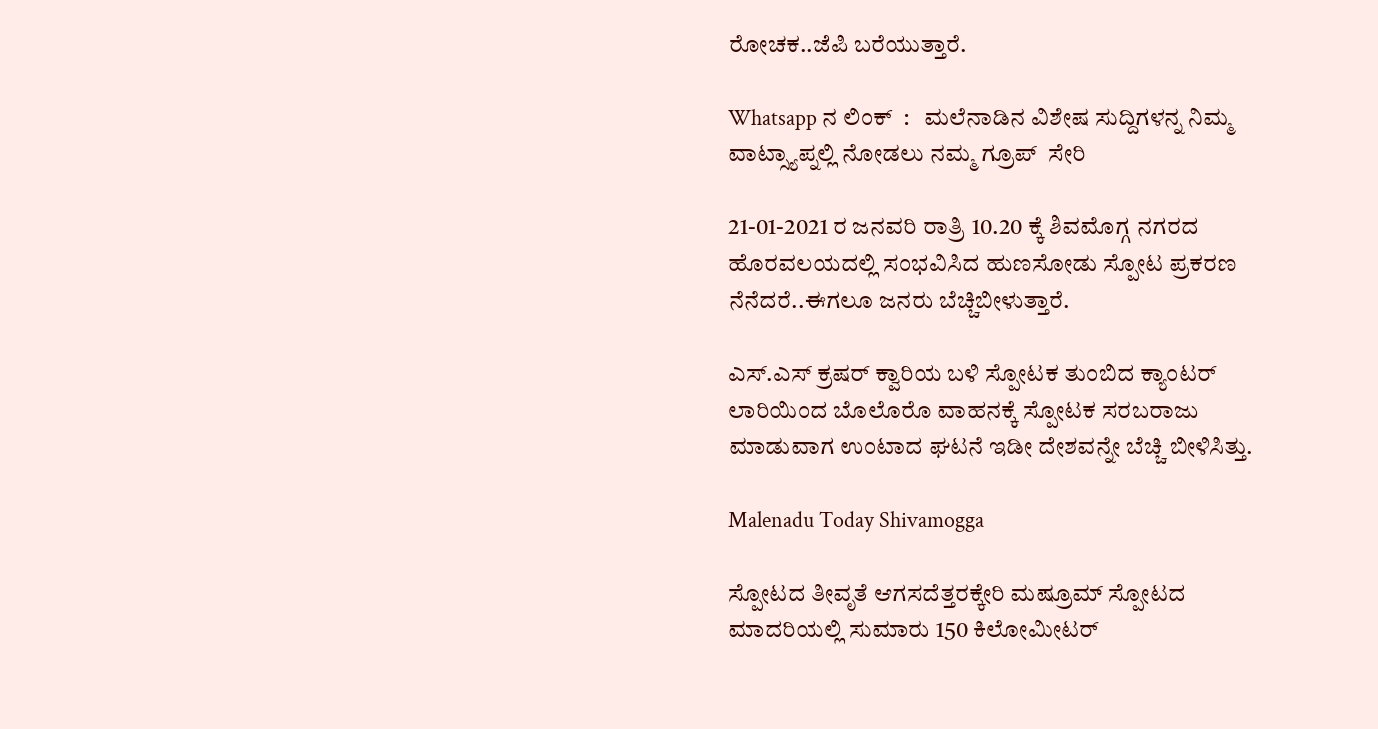ರೋಚಕ..ಜೆಪಿ ಬರೆಯುತ್ತಾರೆ.

Whatsapp ನ ಲಿಂಕ್  :   ಮಲೆನಾಡಿನ ವಿಶೇಷ ಸುದ್ದಿಗಳನ್ನ ನಿಮ್ಮ  ವಾಟ್ಸ್ಯಾಪ್ನಲ್ಲಿ ನೋಡಲು ನಮ್ಮ ಗ್ರೂಪ್  ಸೇರಿ

21-01-2021 ರ ಜನವರಿ ರಾತ್ರಿ 10.20 ಕ್ಕೆ ಶಿವಮೊಗ್ಗ ನಗರದ ಹೊರವಲಯದಲ್ಲಿ ಸಂಭವಿಸಿದ ಹುಣಸೋಡು ಸ್ಪೋಟ ಪ್ರಕರಣ ನೆನೆದರೆ..ಈಗಲೂ ಜನರು ಬೆಚ್ಚಿಬೀಳುತ್ತಾರೆ.

ಎಸ್.ಎಸ್ ಕ್ರಷರ್ ಕ್ವಾರಿಯ ಬಳಿ ಸ್ಪೋಟಕ ತುಂಬಿದ ಕ್ಯಾಂಟರ್ ಲಾರಿಯಿಂದ ಬೊಲೊರೊ ವಾಹನಕ್ಕೆ ಸ್ಪೋಟಕ ಸರಬರಾಜು ಮಾಡುವಾಗ ಉಂಟಾದ ಘಟನೆ ಇಡೀ ದೇಶವನ್ನೇ ಬೆಚ್ಚಿ ಬೀಳಿಸಿತ್ತು.

Malenadu Today Shivamogga

ಸ್ಪೋಟದ ತೀವೃತೆ ಆಗಸದೆತ್ತರಕ್ಕೇರಿ ಮಷ್ರೂಮ್ ಸ್ಪೋಟದ ಮಾದರಿಯಲ್ಲಿ ಸುಮಾರು 150 ಕಿಲೋಮೀಟರ್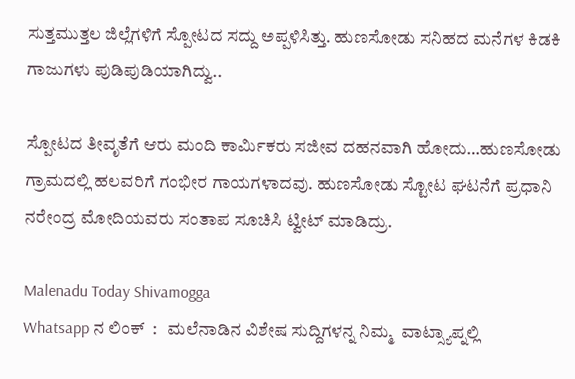ಸುತ್ತಮುತ್ತಲ ಜಿಲ್ಲೆಗಳಿಗೆ ಸ್ಪೋಟದ ಸದ್ದು ಅಪ್ಪಳಿಸಿತ್ತು. ಹುಣಸೋಡು ಸನಿಹದ ಮನೆಗಳ ಕಿಡಕಿ ಗಾಜುಗಳು ಪುಡಿಪುಡಿಯಾಗಿದ್ವು..

ಸ್ಪೋಟದ ತೀವೃತೆಗೆ ಆರು ಮಂದಿ ಕಾರ್ಮಿಕರು ಸಜೀವ ದಹನವಾಗಿ ಹೋದು…ಹುಣಸೋಡು ಗ್ರಾಮದಲ್ಲಿ ಹಲವರಿಗೆ ಗಂಭೀರ ಗಾಯಗಳಾದವು. ಹುಣಸೋಡು ಸ್ಟೋಟ ಘಟನೆಗೆ ಪ್ರಧಾನಿ ನರೇಂದ್ರ ಮೋದಿಯವರು ಸಂತಾಪ ಸೂಚಿಸಿ ಟ್ವೀಟ್ ಮಾಡಿದ್ರು.

Malenadu Today Shivamogga
Whatsapp ನ ಲಿಂಕ್  :   ಮಲೆನಾಡಿನ ವಿಶೇಷ ಸುದ್ದಿಗಳನ್ನ ನಿಮ್ಮ  ವಾಟ್ಸ್ಯಾಪ್ನಲ್ಲಿ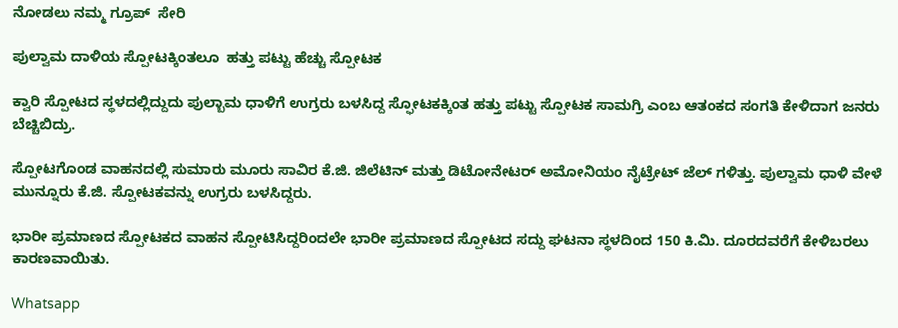ನೋಡಲು ನಮ್ಮ ಗ್ರೂಪ್  ಸೇರಿ

ಪುಲ್ವಾಮ ದಾಳಿಯ ಸ್ಪೋಟಕ್ಕಿಂತಲೂ  ಹತ್ತು ಪಟ್ಟು ಹೆಚ್ಚು ಸ್ಪೋಟಕ

ಕ್ವಾರಿ ಸ್ಪೋಟದ ಸ್ಥಳದಲ್ಲಿದ್ದುದು ಪುಲ್ಬಾಮ ಧಾಳಿಗೆ ಉಗ್ರರು ಬಳಸಿದ್ದ ಸ್ಫೋಟಕಕ್ಕಿಂತ ಹತ್ತು ಪಟ್ಟು ಸ್ಪೋಟಕ ಸಾಮಗ್ರಿ ಎಂಬ ಆತಂಕದ ಸಂಗತಿ ಕೇಳಿದಾಗ ಜನರು ಬೆಚ್ಚಿಬಿದ್ರು.

ಸ್ಪೋಟಗೊಂಡ ವಾಹನದಲ್ಲಿ ಸುಮಾರು ಮೂರು ಸಾವಿರ ಕೆ.ಜಿ. ಜಿಲೆಟಿನ್ ಮತ್ತು ಡಿಟೋನೇಟರ್ ಅಮೋನಿಯಂ ನೈಟ್ರೇಟ್ ಜೆಲ್ ಗಳಿತ್ತು. ಪುಲ್ವಾಮ ಧಾಳಿ ವೇಳೆ ಮುನ್ನೂರು ಕೆ.ಜಿ. ಸ್ಪೋಟಕವನ್ನು ಉಗ್ರರು ಬಳಸಿದ್ದರು.

ಭಾರೀ ಪ್ರಮಾಣದ ಸ್ಪೋಟಕದ ವಾಹನ ಸ್ಪೋಟಿಸಿದ್ದರಿಂದಲೇ ಭಾರೀ ಪ್ರಮಾಣದ ಸ್ಪೋಟದ ಸದ್ದು ಘಟನಾ ಸ್ಥಳದಿಂದ 150 ಕಿ.ಮಿ. ದೂರದವರೆಗೆ ಕೇಳಿಬರಲು ಕಾರಣವಾಯಿತು.

Whatsapp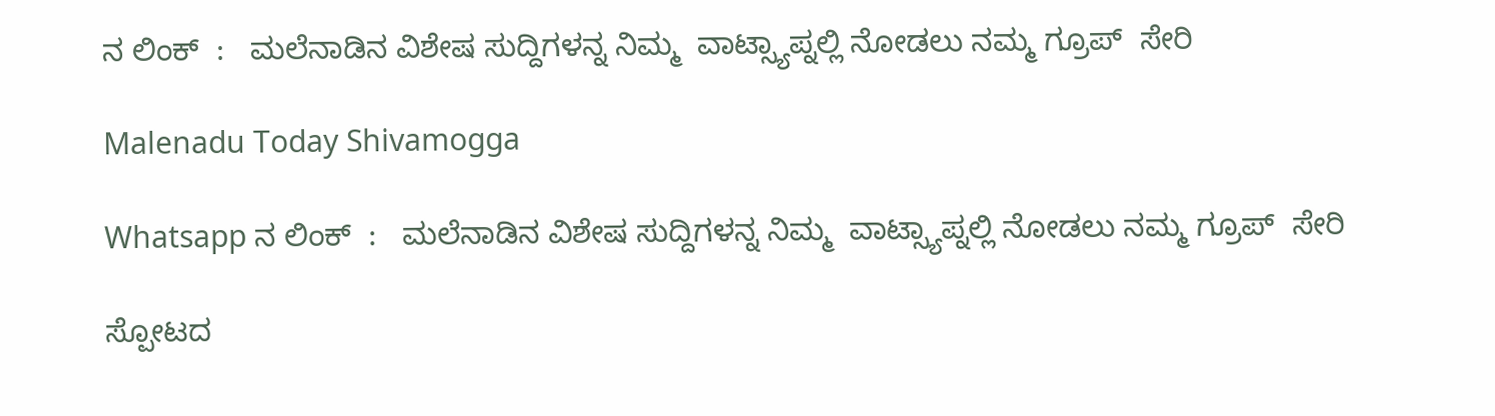ನ ಲಿಂಕ್  :   ಮಲೆನಾಡಿನ ವಿಶೇಷ ಸುದ್ದಿಗಳನ್ನ ನಿಮ್ಮ  ವಾಟ್ಸ್ಯಾಪ್ನಲ್ಲಿ ನೋಡಲು ನಮ್ಮ ಗ್ರೂಪ್  ಸೇರಿ

Malenadu Today Shivamogga

Whatsapp ನ ಲಿಂಕ್  :   ಮಲೆನಾಡಿನ ವಿಶೇಷ ಸುದ್ದಿಗಳನ್ನ ನಿಮ್ಮ  ವಾಟ್ಸ್ಯಾಪ್ನಲ್ಲಿ ನೋಡಲು ನಮ್ಮ ಗ್ರೂಪ್  ಸೇರಿ

ಸ್ಪೋಟದ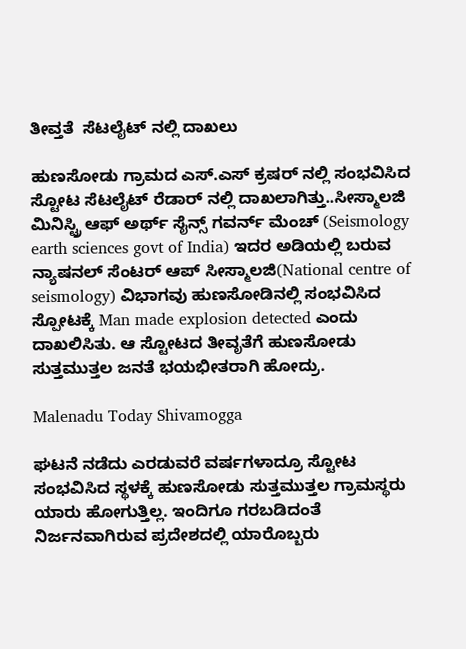ತೀವ್ತತೆ  ಸೆಟಲೈಟ್ ನಲ್ಲಿ ದಾಖಲು

ಹುಣಸೋಡು ಗ್ರಾಮದ ಎಸ್.ಎಸ್ ಕ್ರಷರ್ ನಲ್ಲಿ ಸಂಭವಿಸಿದ ಸ್ಟೋಟ ಸೆಟಲೈಟ್ ರೆಡಾರ್ ನಲ್ಲಿ ದಾಖಲಾಗಿತ್ತು..ಸೀಸ್ಮಾಲಜಿ ಮಿನಿಸ್ಟ್ರಿ ಆಫ್ ಅರ್ಥ್ ಸೈನ್ಸ್ ಗವರ್ನ್ ಮೆಂಚ್ (Seismology earth sciences govt of India) ಇದರ ಅಡಿಯಲ್ಲಿ ಬರುವ ನ್ಯಾಷನಲ್ ಸೆಂಟರ್ ಆಪ್ ಸೀಸ್ಮಾಲಜಿ(National centre of seismology) ವಿಭಾಗವು ಹುಣಸೋಡಿನಲ್ಲಿ ಸಂಭವಿಸಿದ ಸ್ಪೋಟಕ್ಕೆ Man made explosion detected ಎಂದು ದಾಖಲಿಸಿತು. ಆ ಸ್ಟೋಟದ ತೀವೃತೆಗೆ ಹುಣಸೋಡು ಸುತ್ತಮುತ್ತಲ ಜನತೆ ಭಯಭೀತರಾಗಿ ಹೋದ್ರು.

Malenadu Today Shivamogga

ಘಟನೆ ನಡೆದು ಎರಡುವರೆ ವರ್ಷಗಳಾದ್ರೂ ಸ್ಟೋಟ ಸಂಭವಿಸಿದ ಸ್ಥಳಕ್ಕೆ ಹುಣಸೋಡು ಸುತ್ತಮುತ್ತಲ ಗ್ರಾಮಸ್ಥರು ಯಾರು ಹೋಗುತ್ತಿಲ್ಲ. ಇಂದಿಗೂ ಗರಬಡಿದಂತೆ ನಿರ್ಜನವಾಗಿರುವ ಪ್ರದೇಶದಲ್ಲಿ ಯಾರೊಬ್ಬರು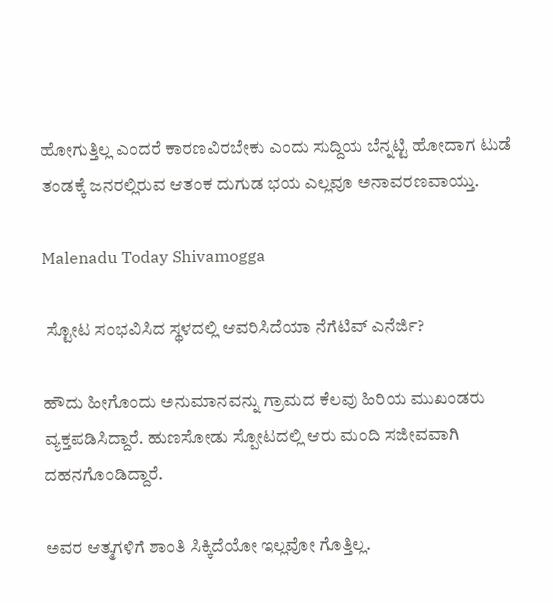ಹೋಗುತ್ತಿಲ್ಲ ಎಂದರೆ ಕಾರಣವಿರಬೇಕು ಎಂದು ಸುದ್ದಿಯ ಬೆನ್ನಟ್ಟಿ ಹೋದಾಗ ಟುಡೆ ತಂಡಕ್ಕೆ ಜನರಲ್ಲಿರುವ ಆತಂಕ ದುಗುಡ ಭಯ ಎಲ್ಲವೂ ಅನಾವರಣವಾಯ್ತು.

Malenadu Today Shivamogga

 ಸ್ಟೋಟ ಸಂಭವಿಸಿದ ಸ್ಥಳದಲ್ಲಿ ಆವರಿಸಿದೆಯಾ ನೆಗೆಟಿವ್ ಎನೆರ್ಜಿ?

ಹೌದು ಹೀಗೊಂದು ಅನುಮಾನವನ್ನು ಗ್ರಾಮದ ಕೆಲವು ಹಿರಿಯ ಮುಖಂಡರು ವ್ಯಕ್ತಪಡಿಸಿದ್ದಾರೆ. ಹುಣಸೋಡು ಸ್ಪೋಟದಲ್ಲಿ ಆರು ಮಂದಿ ಸಜೀವವಾಗಿ ದಹನಗೊಂಡಿದ್ದಾರೆ.

ಅವರ ಆತ್ಮಗಳಿಗೆ ಶಾಂತಿ ಸಿಕ್ಕಿದೆಯೋ ಇಲ್ಲವೋ ಗೊತ್ತಿಲ್ಲ.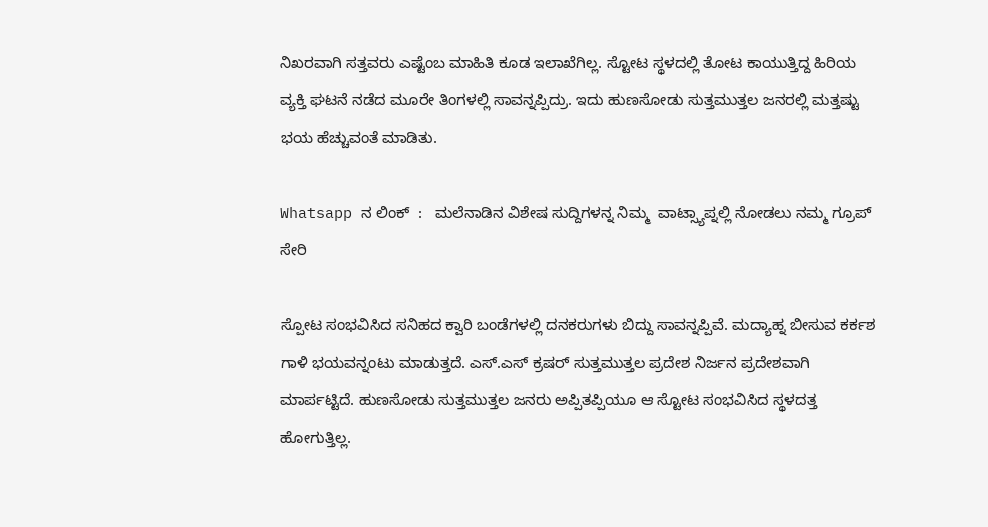ನಿಖರವಾಗಿ ಸತ್ತವರು ಎಷ್ಟೆಂಬ ಮಾಹಿತಿ ಕೂಡ ಇಲಾಖೆಗಿಲ್ಲ. ಸ್ಟೋಟ ಸ್ಥಳದಲ್ಲಿ ತೋಟ ಕಾಯುತ್ತಿದ್ದ ಹಿರಿಯ ವ್ಯಕ್ತಿ ಘಟನೆ ನಡೆದ ಮೂರೇ ತಿಂಗಳಲ್ಲಿ ಸಾವನ್ನಪ್ಪಿದ್ರು. ಇದು ಹುಣಸೋಡು ಸುತ್ತಮುತ್ತಲ ಜನರಲ್ಲಿ ಮತ್ತಷ್ಟು ಭಯ ಹೆಚ್ಚುವಂತೆ ಮಾಡಿತು.

Whatsapp ನ ಲಿಂಕ್  :   ಮಲೆನಾಡಿನ ವಿಶೇಷ ಸುದ್ದಿಗಳನ್ನ ನಿಮ್ಮ  ವಾಟ್ಸ್ಯಾಪ್ನಲ್ಲಿ ನೋಡಲು ನಮ್ಮ ಗ್ರೂಪ್  ಸೇರಿ

ಸ್ಪೋಟ ಸಂಭವಿಸಿದ ಸನಿಹದ ಕ್ವಾರಿ ಬಂಡೆಗಳಲ್ಲಿ ದನಕರುಗಳು ಬಿದ್ದು ಸಾವನ್ನಪ್ಪಿವೆ. ಮದ್ಯಾಹ್ನ ಬೀಸುವ ಕರ್ಕಶ ಗಾಳಿ ಭಯವನ್ನಂಟು ಮಾಡುತ್ತದೆ. ಎಸ್.ಎಸ್ ಕ್ರಷರ್ ಸುತ್ತಮುತ್ತಲ ಪ್ರದೇಶ ನಿರ್ಜನ ಪ್ರದೇಶವಾಗಿ ಮಾರ್ಪಟ್ಟಿದೆ. ಹುಣಸೋಡು ಸುತ್ತಮುತ್ತಲ ಜನರು ಅಪ್ಪಿತಪ್ಪಿಯೂ ಆ ಸ್ಟೋಟ ಸಂಭವಿಸಿದ ಸ್ಥಳದತ್ತ ಹೋಗುತ್ತಿಲ್ಲ.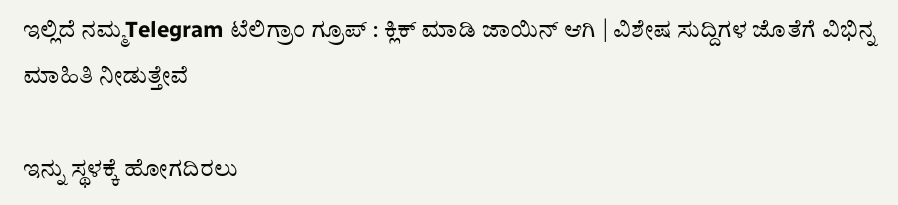ಇಲ್ಲಿದೆ ನಮ್ಮTelegram ಟೆಲಿಗ್ರಾಂ ಗ್ರೂಪ್ : ಕ್ಲಿಕ್ ಮಾಡಿ ಜಾಯಿನ್ ಆಗಿ | ವಿಶೇಷ ಸುದ್ದಿಗಳ ಜೊತೆಗೆ ವಿಭಿನ್ನ ಮಾಹಿತಿ ನೀಡುತ್ತೇವೆ

ಇನ್ನು ಸ್ಥಳಕ್ಕೆ ಹೋಗದಿರಲು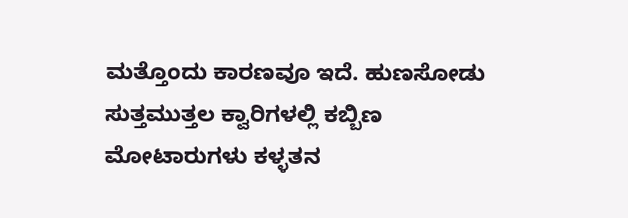ಮತ್ತೊಂದು ಕಾರಣವೂ ಇದೆ. ಹುಣಸೋಡು ಸುತ್ತಮುತ್ತಲ ಕ್ವಾರಿಗಳಲ್ಲಿ ಕಬ್ಬಿಣ ಮೋಟಾರುಗಳು ಕಳ್ಳತನ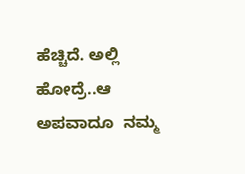ಹೆಚ್ಚಿದೆ. ಅಲ್ಲಿ ಹೋದ್ರೆ..ಆ ಅಪವಾದೂ  ನಮ್ಮ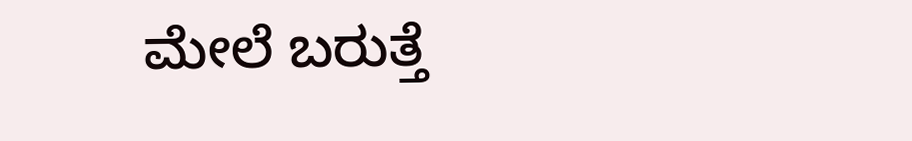ಮೇಲೆ ಬರುತ್ತೆ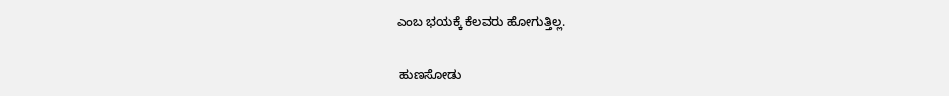ಎಂಬ ಭಯಕ್ಕೆ ಕೆಲವರು ಹೋಗುತ್ತಿಲ್ಲ.

 ಹುಣಸೋಡು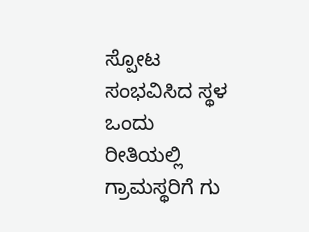ಸ್ಪೋಟ ಸಂಭವಿಸಿದ ಸ್ಥಳ ಒಂದು ರೀತಿಯಲ್ಲಿ ಗ್ರಾಮಸ್ಥರಿಗೆ ಗು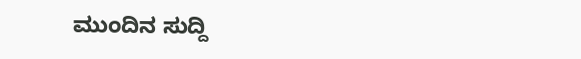ಮುಂದಿನ ಸುದ್ದಿ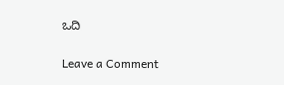ಒದಿ

Leave a Comment